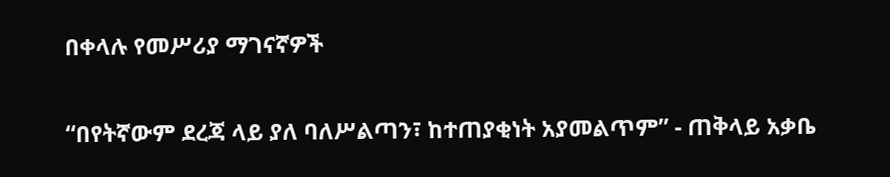በቀላሉ የመሥሪያ ማገናኛዎች

“በየትኛውም ደረጃ ላይ ያለ ባለሥልጣን፣ ከተጠያቂነት አያመልጥም” - ጠቅላይ አቃቤ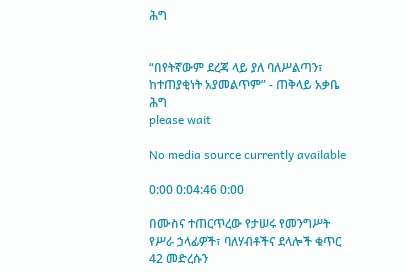ሕግ


“በየትኛውም ደረጃ ላይ ያለ ባለሥልጣን፣ ከተጠያቂነት አያመልጥም” - ጠቅላይ አቃቤ ሕግ
please wait

No media source currently available

0:00 0:04:46 0:00

በሙስና ተጠርጥረው የታሠሩ የመንግሥት የሥራ ኃላፊዎች፣ ባለሃብቶችና ደላሎች ቁጥር 42 መድረሱን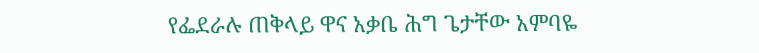የፌደራሉ ጠቅላይ ዋና አቃቤ ሕግ ጌታቸው አምባዬ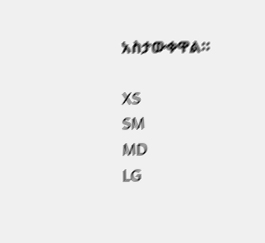አስታውቀዋል።

XS
SM
MD
LG